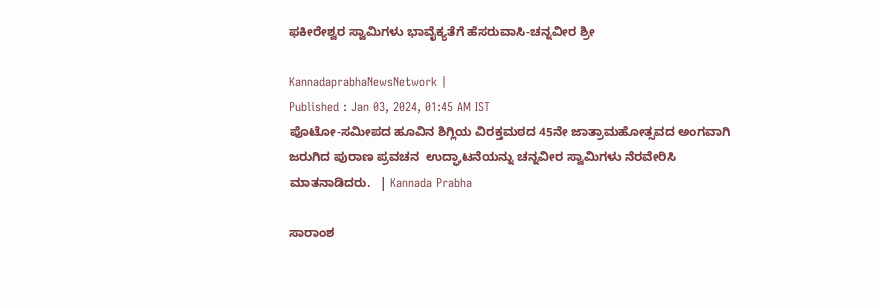ಫಕೀರೇಶ್ವರ ಸ್ವಾಮಿಗಳು ಭಾವೈಕ್ಯತೆಗೆ ಹೆಸರುವಾಸಿ-ಚನ್ನವೀರ ಶ್ರೀ

KannadaprabhaNewsNetwork |
Published : Jan 03, 2024, 01:45 AM IST
ಪೊಟೋ-ಸಮೀಪದ ಹೂವಿನ ಶಿಗ್ಲಿಯ ವಿರಕ್ತಮಠದ 45ನೇ ಜಾತ್ರಾಮಹೋತ್ಸವದ ಅಂಗವಾಗಿ ಜರುಗಿದ ಪುರಾಣ ಪ್ರವಚನ  ಉದ್ಘಾಟನೆಯನ್ನು ಚನ್ನವೀರ ಸ್ವಾಮಿಗಳು ನೆರವೇರಿಸಿ ಮಾತನಾಡಿದರು.   | Kannada Prabha

ಸಾರಾಂಶ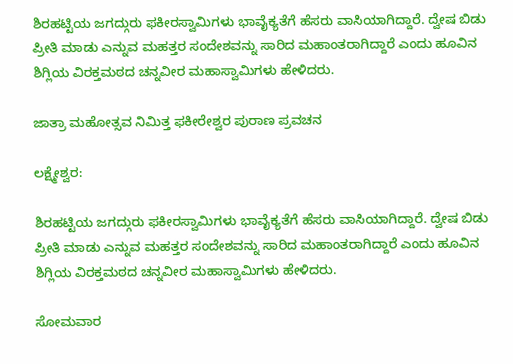ಶಿರಹಟ್ಟಿಯ ಜಗದ್ಗುರು ಫಕೀರಸ್ವಾಮಿಗಳು ಭಾವೈಕ್ಯತೆಗೆ ಹೆಸರು ವಾಸಿಯಾಗಿದ್ದಾರೆ. ದ್ವೇಷ ಬಿಡು ಪ್ರೀತಿ ಮಾಡು ಎನ್ನುವ ಮಹತ್ತರ ಸಂದೇಶವನ್ನು ಸಾರಿದ ಮಹಾಂತರಾಗಿದ್ದಾರೆ ಎಂದು ಹೂವಿನ ಶಿಗ್ಲಿಯ ವಿರಕ್ತಮಠದ ಚನ್ನವೀರ ಮಹಾಸ್ವಾಮಿಗಳು ಹೇಳಿದರು.

ಜಾತ್ರಾ ಮಹೋತ್ಸವ ನಿಮಿತ್ತ ಫಕೀರೇಶ್ವರ ಪುರಾಣ ಪ್ರವಚನ

ಲಕ್ಷ್ಮೇಶ್ವರ:

ಶಿರಹಟ್ಟಿಯ ಜಗದ್ಗುರು ಫಕೀರಸ್ವಾಮಿಗಳು ಭಾವೈಕ್ಯತೆಗೆ ಹೆಸರು ವಾಸಿಯಾಗಿದ್ದಾರೆ. ದ್ವೇಷ ಬಿಡು ಪ್ರೀತಿ ಮಾಡು ಎನ್ನುವ ಮಹತ್ತರ ಸಂದೇಶವನ್ನು ಸಾರಿದ ಮಹಾಂತರಾಗಿದ್ದಾರೆ ಎಂದು ಹೂವಿನ ಶಿಗ್ಲಿಯ ವಿರಕ್ತಮಠದ ಚನ್ನವೀರ ಮಹಾಸ್ವಾಮಿಗಳು ಹೇಳಿದರು.

ಸೋಮವಾರ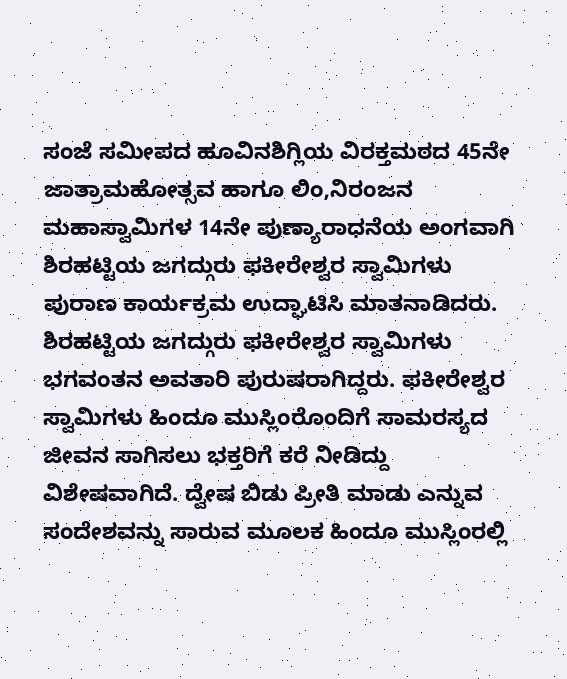ಸಂಜೆ ಸಮೀಪದ ಹೂವಿನಶಿಗ್ಲಿಯ ವಿರಕ್ತಮಠದ 45ನೇ ಜಾತ್ರಾಮಹೋತ್ಸವ ಹಾಗೂ ಲಿಂ,ನಿರಂಜನ ಮಹಾಸ್ವಾಮಿಗಳ 14ನೇ ಪುಣ್ಯಾರಾಧನೆಯ ಅಂಗವಾಗಿ ಶಿರಹಟ್ಟಿಯ ಜಗದ್ಗುರು ಫಕೀರೇಶ್ವರ ಸ್ವಾಮಿಗಳು ಪುರಾಣ ಕಾರ್ಯಕ್ರಮ ಉದ್ಘಾಟಿಸಿ ಮಾತನಾಡಿದರು. ಶಿರಹಟ್ಟಿಯ ಜಗದ್ಗುರು ಫಕೀರೇಶ್ವರ ಸ್ವಾಮಿಗಳು ಭಗವಂತನ ಅವತಾರಿ ಪುರುಷರಾಗಿದ್ದರು. ಫಕೀರೇಶ್ವರ ಸ್ವಾಮಿಗಳು ಹಿಂದೂ ಮುಸ್ಲಿಂರೊಂದಿಗೆ ಸಾಮರಸ್ಯದ ಜೀವನ ಸಾಗಿಸಲು ಭಕ್ತರಿಗೆ ಕರೆ ನೀಡಿದ್ದು ವಿಶೇಷವಾಗಿದೆ. ದ್ವೇಷ ಬಿಡು ಪ್ರೀತಿ ಮಾಡು ಎನ್ನುವ ಸಂದೇಶವನ್ನು ಸಾರುವ ಮೂಲಕ ಹಿಂದೂ ಮುಸ್ಲಿಂರಲ್ಲಿ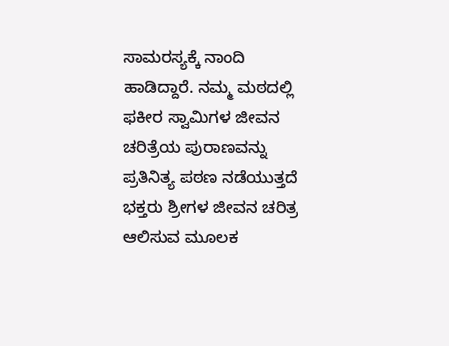ಸಾಮರಸ್ಯಕ್ಕೆ ನಾಂದಿ ಹಾಡಿದ್ದಾರೆ. ನಮ್ಮ ಮಠದಲ್ಲಿ ಫಕೀರ ಸ್ವಾಮಿಗಳ ಜೀವನ ಚರಿತ್ರೆಯ ಪುರಾಣವನ್ನು ಪ್ರತಿನಿತ್ಯ ಪಠಣ ನಡೆಯುತ್ತದೆ ಭಕ್ತರು ಶ್ರೀಗಳ ಜೀವನ ಚರಿತ್ರ ಆಲಿಸುವ ಮೂಲಕ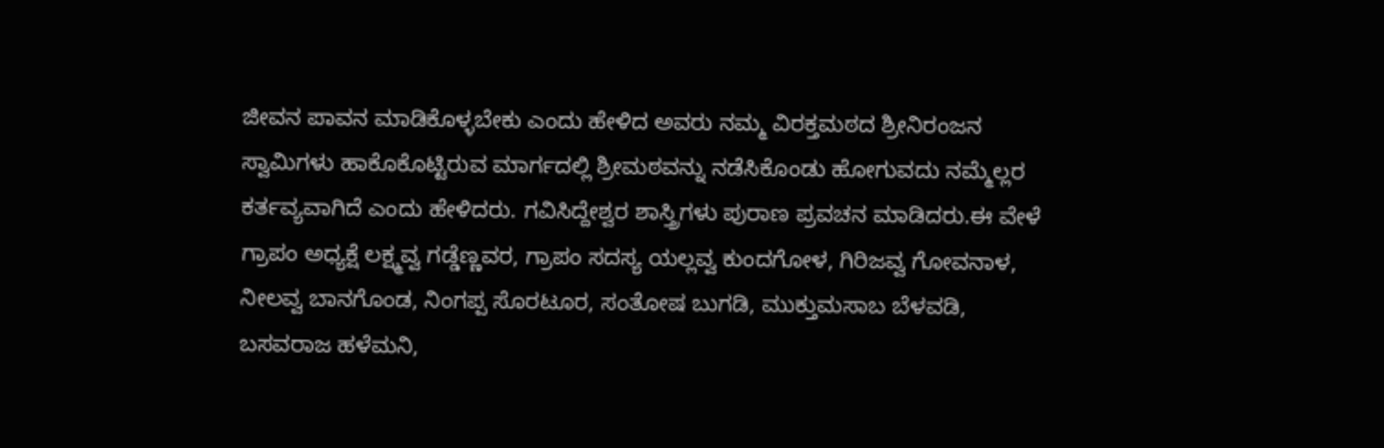ಜೀವನ ಪಾವನ ಮಾಡಿಕೊಳ್ಳಬೇಕು ಎಂದು ಹೇಳಿದ ಅವರು ನಮ್ಮ ವಿರಕ್ತಮಠದ ಶ್ರೀನಿರಂಜನ ಸ್ವಾಮಿಗಳು ಹಾಕೊಕೊಟ್ಟಿರುವ ಮಾರ್ಗದಲ್ಲಿ ಶ್ರೀಮಠವನ್ನು ನಡೆಸಿಕೊಂಡು ಹೋಗುವದು ನಮ್ಮೆಲ್ಲರ ಕರ್ತವ್ಯವಾಗಿದೆ ಎಂದು ಹೇಳಿದರು. ಗವಿಸಿದ್ದೇಶ್ವರ ಶಾಸ್ತ್ರಿಗಳು ಪುರಾಣ ಪ್ರವಚನ ಮಾಡಿದರು.ಈ ವೇಳೆ ಗ್ರಾಪಂ ಅಧ್ಯಕ್ಷೆ ಲಕ್ಷ್ಮವ್ವ ಗಡ್ಡೆಣ್ಣವರ, ಗ್ರಾಪಂ ಸದಸ್ಯ ಯಲ್ಲವ್ವ ಕುಂದಗೋಳ, ಗಿರಿಜವ್ವ ಗೋವನಾಳ, ನೀಲವ್ವ ಬಾನಗೊಂಡ, ನಿಂಗಪ್ಪ ಸೊರಟೂರ, ಸಂತೋಷ ಬುಗಡಿ, ಮುಕ್ತುಮಸಾಬ ಬೆಳವಡಿ, ಬಸವರಾಜ ಹಳೆಮನಿ,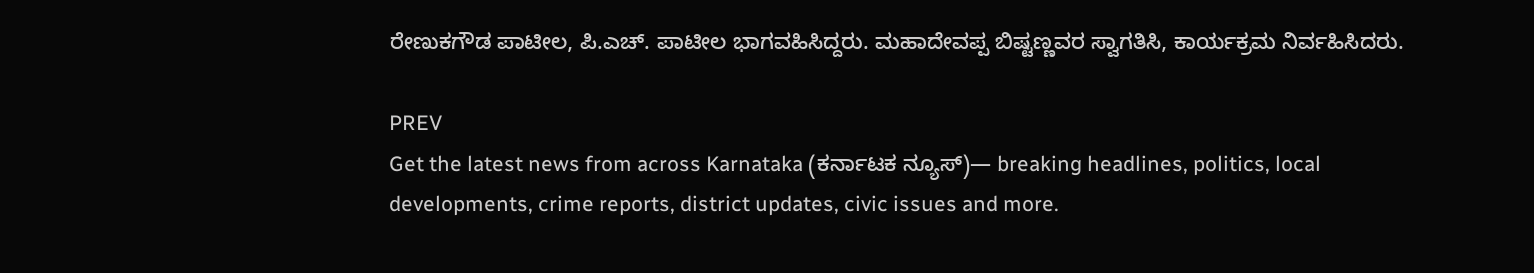ರೇಣುಕಗೌಡ ಪಾಟೀಲ, ಪಿ.ಎಚ್‌. ಪಾಟೀಲ ಭಾಗವಹಿಸಿದ್ದರು. ಮಹಾದೇವಪ್ಪ ಬಿಷ್ಟಣ್ಣವರ ಸ್ವಾಗತಿಸಿ, ಕಾರ್ಯಕ್ರಮ ನಿರ್ವಹಿಸಿದರು.

PREV
Get the latest news from across Karnataka (ಕರ್ನಾಟಕ ನ್ಯೂಸ್)— breaking headlines, politics, local developments, crime reports, district updates, civic issues and more.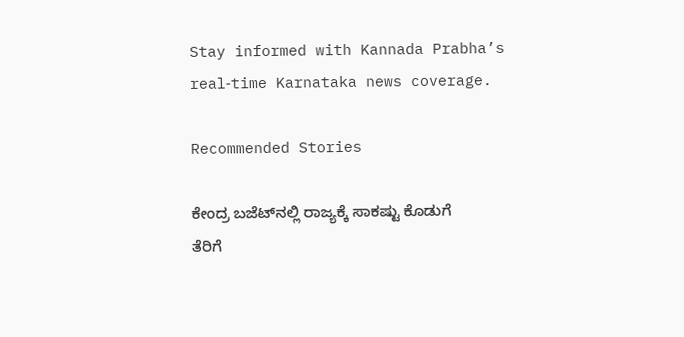Stay informed with Kannada Prabha’s real‑time Karnataka news coverage.

Recommended Stories

ಕೇಂದ್ರ ಬಜೆಟ್‌ನಲ್ಲಿ ರಾಜ್ಯಕ್ಕೆ ಸಾಕಷ್ಟು ಕೊಡುಗೆ
ತೆರಿಗೆ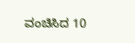ವಂಚಿಸಿದ 10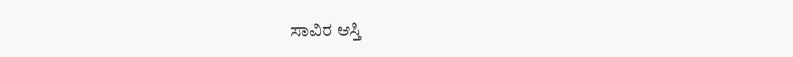ಸಾವಿರ ಆಸ್ತಿ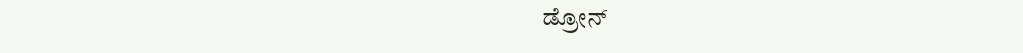ಡ್ರೋನ್‌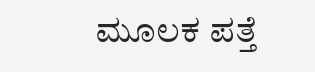ಮೂಲಕ ಪತ್ತೆ